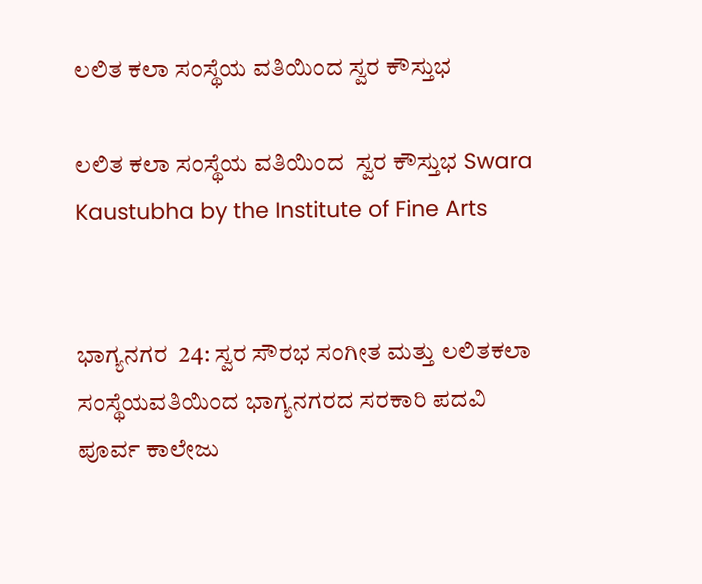ಲಲಿತ ಕಲಾ ಸಂಸ್ಥೆಯ ವತಿಯಿಂದ ಸ್ವರ ಕೌಸ್ತುಭ

ಲಲಿತ ಕಲಾ ಸಂಸ್ಥೆಯ ವತಿಯಿಂದ  ಸ್ವರ ಕೌಸ್ತುಭ Swara Kaustubha by the Institute of Fine Arts


ಭಾಗ್ಯನಗರ  24: ಸ್ವರ ಸೌರಭ ಸಂಗೀತ ಮತ್ತು ಲಲಿತಕಲಾ ಸಂಸ್ಥೆಯವತಿಯಿಂದ ಭಾಗ್ಯನಗರದ ಸರಕಾರಿ ಪದವಿ ಪೂರ್ವ ಕಾಲೇಜು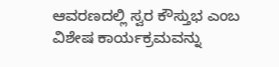ಆವರಣದಲ್ಲಿ ಸ್ವರ ಕೌಸ್ತುಭ ಎಂಬ ವಿಶೇಷ ಕಾರ್ಯಕ್ರಮವನ್ನು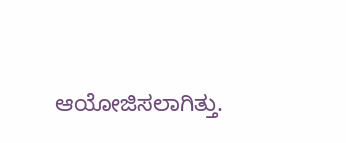ಆಯೋಜಿಸಲಾಗಿತ್ತು.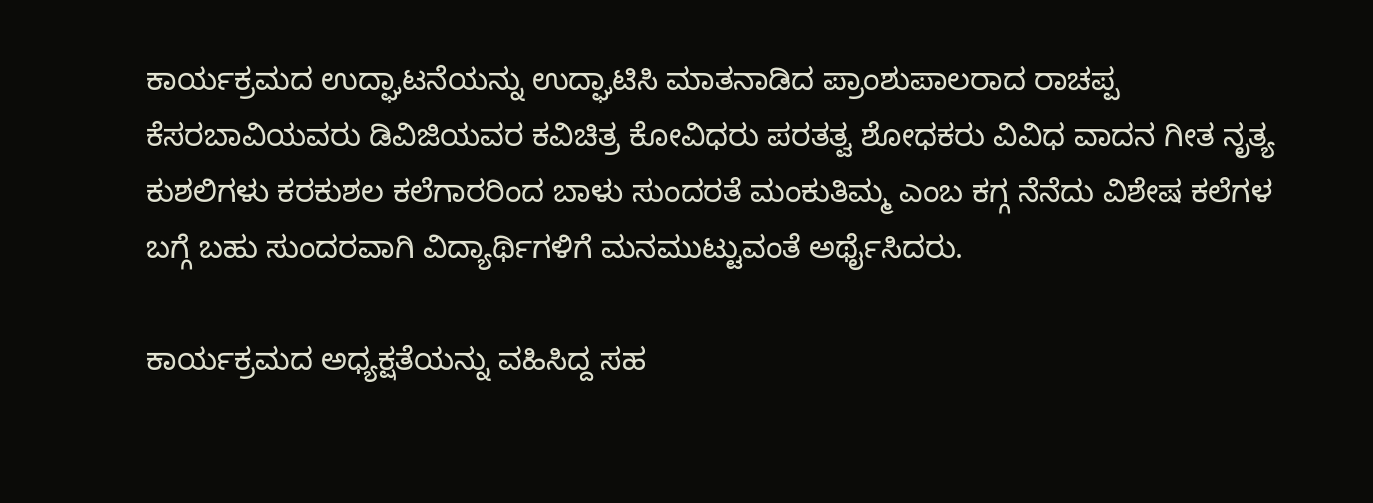ಕಾರ್ಯಕ್ರಮದ ಉದ್ಘಾಟನೆಯನ್ನು ಉದ್ಘಾಟಿಸಿ ಮಾತನಾಡಿದ ಪ್ರಾಂಶುಪಾಲರಾದ ರಾಚಪ್ಪ ಕೆಸರಬಾವಿಯವರು ಡಿವಿಜಿಯವರ ಕವಿಚಿತ್ರ ಕೋವಿಧರು ಪರತತ್ವ ಶೋಧಕರು ವಿವಿಧ ವಾದನ ಗೀತ ನೃತ್ಯ ಕುಶಲಿಗಳು ಕರಕುಶಲ ಕಲೆಗಾರರಿಂದ ಬಾಳು ಸುಂದರತೆ ಮಂಕುತಿಮ್ಮ ಎಂಬ ಕಗ್ಗ ನೆನೆದು ವಿಶೇಷ ಕಲೆಗಳ ಬಗ್ಗೆ ಬಹು ಸುಂದರವಾಗಿ ವಿದ್ಯಾರ್ಥಿಗಳಿಗೆ ಮನಮುಟ್ಟುವಂತೆ ಅರ್ಥೈಸಿದರು.

ಕಾರ್ಯಕ್ರಮದ ಅಧ್ಯಕ್ಷತೆಯನ್ನು ವಹಿಸಿದ್ದ ಸಹ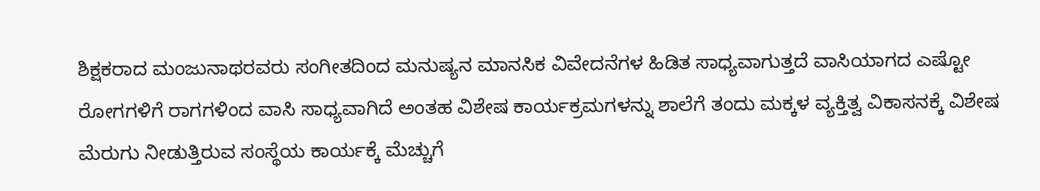ಶಿಕ್ಷಕರಾದ ಮಂಜುನಾಥರವರು ಸಂಗೀತದಿಂದ ಮನುಷ್ಯನ ಮಾನಸಿಕ ವಿವೇದನೆಗಳ ಹಿಡಿತ ಸಾಧ್ಯವಾಗುತ್ತದೆ ವಾಸಿಯಾಗದ ಎಷ್ಟೋ ರೋಗಗಳಿಗೆ ರಾಗಗಳಿಂದ ವಾಸಿ ಸಾಧ್ಯವಾಗಿದೆ ಅಂತಹ ವಿಶೇಷ ಕಾರ್ಯಕ್ರಮಗಳನ್ನು ಶಾಲೆಗೆ ತಂದು ಮಕ್ಕಳ ವ್ಯಕ್ತಿತ್ವ ವಿಕಾಸನಕ್ಕೆ ವಿಶೇಷ ಮೆರುಗು ನೀಡುತ್ತಿರುವ ಸಂಸ್ಥೆಯ ಕಾರ್ಯಕ್ಕೆ ಮೆಚ್ಚುಗೆ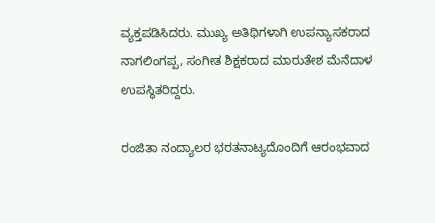ವ್ಯಕ್ತಪಡಿಸಿದರು. ಮುಖ್ಯ ಅತಿಥಿಗಳಾಗಿ ಉಪನ್ಯಾಸಕರಾದ ನಾಗಲಿಂಗಪ್ಪ, ಸಂಗೀತ ಶಿಕ್ಷಕರಾದ ಮಾರುತೇಶ ಮೆನೆದಾಳ ಉಪಸ್ಥಿತರಿದ್ದರು.

ರಂಜಿತಾ ನಂದ್ಯಾಲರ ಭರತನಾಟ್ಯದೊಂದಿಗೆ ಆರಂಭವಾದ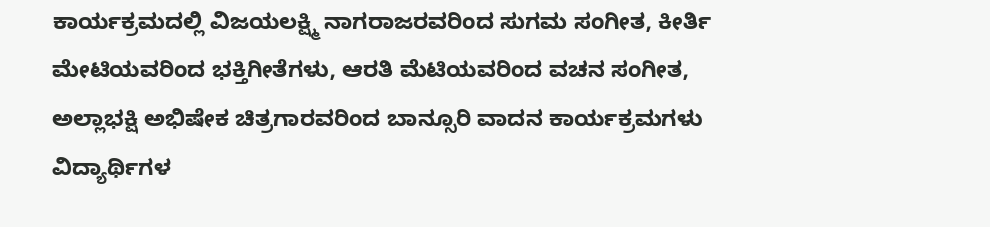ಕಾರ್ಯಕ್ರಮದಲ್ಲಿ ವಿಜಯಲಕ್ಷ್ಮಿ ನಾಗರಾಜರವರಿಂದ ಸುಗಮ ಸಂಗೀತ, ಕೀರ್ತಿ ಮೇಟಿಯವರಿಂದ ಭಕ್ತಿಗೀತೆಗಳು, ಆರತಿ ಮೆಟಿಯವರಿಂದ ವಚನ ಸಂಗೀತ, ಅಲ್ಲಾಭಕ್ಷಿ ಅಭಿಷೇಕ ಚಿತ್ರಗಾರವರಿಂದ ಬಾನ್ಸೂರಿ ವಾದನ ಕಾರ್ಯಕ್ರಮಗಳು ವಿದ್ಯಾರ್ಥಿಗಳ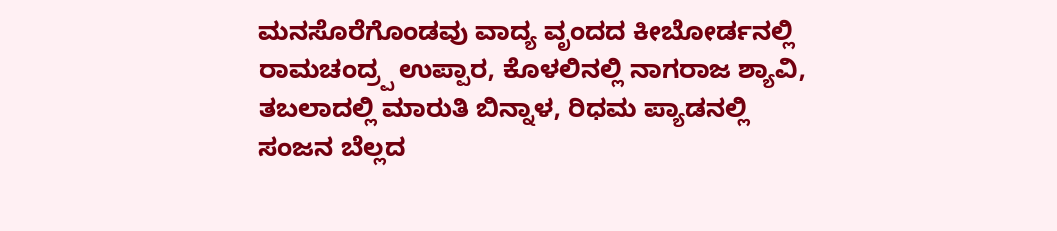ಮನಸೊರೆಗೊಂಡವು ವಾದ್ಯ ವೃಂದದ ಕೀಬೋರ್ಡನಲ್ಲಿ ರಾಮಚಂದ್ರ‍್ಪ ಉಪ್ಪಾರ, ಕೊಳಲಿನಲ್ಲಿ ನಾಗರಾಜ ಶ್ಯಾವಿ, ತಬಲಾದಲ್ಲಿ ಮಾರುತಿ ಬಿನ್ನಾಳ, ರಿಧಮ ಪ್ಯಾಡನಲ್ಲಿ ಸಂಜನ ಬೆಲ್ಲದ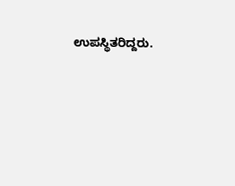ಉಪಸ್ಥಿತರಿದ್ದರು.